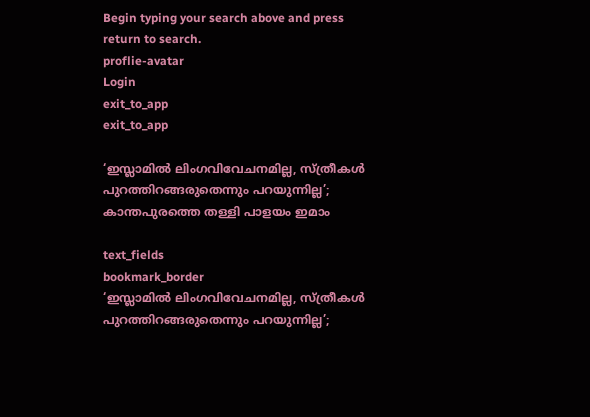Begin typing your search above and press return to search.
proflie-avatar
Login
exit_to_app
exit_to_app

‘ഇസ്ലാമിൽ ലിംഗവിവേചനമില്ല, സ്ത്രീകൾ പുറത്തിറങ്ങരുതെന്നും പറയുന്നില്ല’; കാന്തപുരത്തെ തള്ളി പാളയം ഇമാം

text_fields
bookmark_border
‘ഇസ്ലാമിൽ ലിംഗവിവേചനമില്ല, സ്ത്രീകൾ പുറത്തിറങ്ങരുതെന്നും പറയുന്നില്ല’;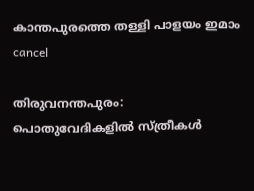കാന്തപുരത്തെ തള്ളി പാളയം ഇമാം
cancel

തിരുവനന്തപുരം: പൊതുവേദികളിൽ സ്ത്രീകൾ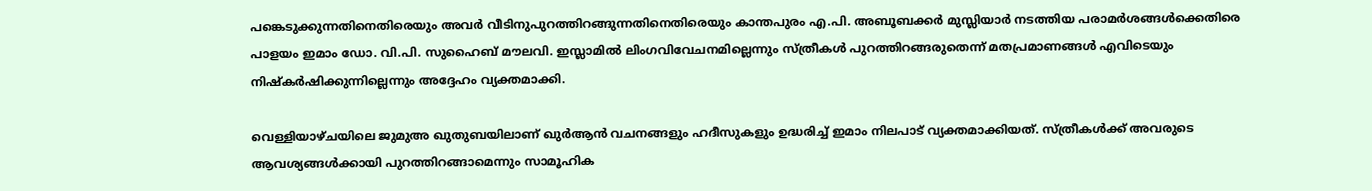പങ്കെടുക്കുന്നതിനെതിരെയും അവർ വീടിനുപുറത്തിറങ്ങുന്നതിനെതിരെയും കാന്തപുരം എ.പി. അബൂബക്കർ മുസ്ലിയാർ നടത്തിയ പരാമർശങ്ങൾക്കെതിരെ പാളയം ഇമാം ഡോ. വി.പി. സുഹൈബ് മൗലവി. ഇസ്ലാമിൽ ലിംഗവിവേചനമില്ലെന്നും സ്ത്രീകൾ പുറത്തിറങ്ങരുതെന്ന് മതപ്രമാണങ്ങൾ എവിടെയും നിഷ്കർഷിക്കുന്നില്ലെന്നും അദ്ദേഹം വ്യക്തമാക്കി.

വെള്ളിയാഴ്ചയിലെ ജുമുഅ ഖുതുബയിലാണ് ഖുർആൻ വചനങ്ങളും ഹദീസുകളും ഉദ്ധരിച്ച് ഇമാം നിലപാട് വ്യക്തമാക്കിയത്. സ്ത്രീകൾക്ക് അവരുടെ ആവശ്യങ്ങൾക്കായി പുറത്തിറങ്ങാമെന്നും സാമൂഹിക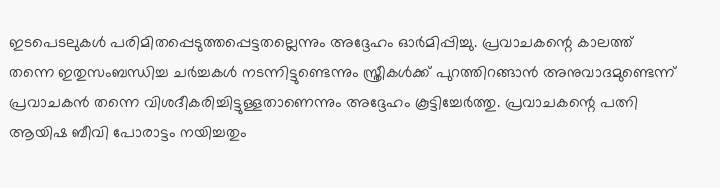ഇടപെടലുകൾ പരിമിതപ്പെടുത്തപ്പെട്ടതല്ലെന്നും അദ്ദേഹം ഓർമിപ്പിച്ചു. പ്രവാചകന്റെ കാലത്ത് തന്നെ ഇതുസംബന്ധിച്ച ചർച്ചകൾ നടന്നിട്ടുണ്ടെന്നും സ്ത്രീകൾക്ക് പുറത്തിറങ്ങാൻ അനുവാദമുണ്ടെന്ന് പ്രവാചകൻ തന്നെ വിശദീകരിച്ചിട്ടുള്ളതാണെന്നും അദ്ദേഹം കൂട്ടിച്ചേർത്തു. പ്രവാചകന്റെ പത്നി ആയിഷ ബീവി പോരാട്ടം നയിച്ചതും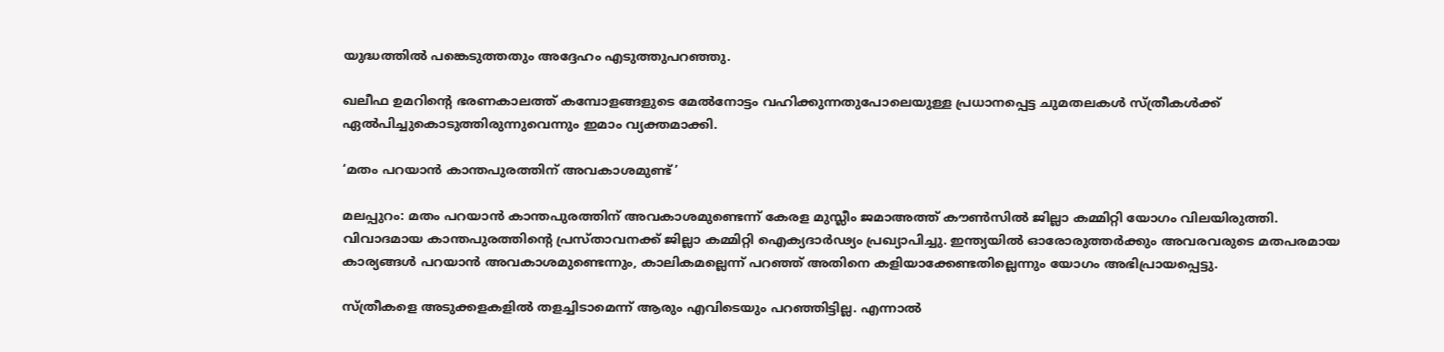യുദ്ധത്തിൽ പങ്കെടുത്തതും അദ്ദേഹം എടുത്തുപറഞ്ഞു.

ഖലീഫ ഉമറിന്റെ ഭരണകാലത്ത് കമ്പോളങ്ങളുടെ മേൽനോട്ടം വഹിക്കുന്നതുപോലെയുള്ള പ്രധാനപ്പെട്ട ചുമതലകൾ സ്ത്രീകൾക്ക് ഏൽപിച്ചുകൊടുത്തിരുന്നുവെന്നും ഇമാം വ്യക്തമാക്കി.

‘മതം പറയാന്‍ കാന്തപുരത്തിന് അവകാശമുണ്ട്’

മലപ്പുറം: മതം പറയാന്‍ കാന്തപുരത്തിന് അവകാശമുണ്ടെന്ന് കേരള മുസ്ലീം ജമാഅത്ത് കൗണ്‍സില്‍ ജില്ലാ കമ്മിറ്റി യോഗം വിലയിരുത്തി. വിവാദമായ കാന്തപുരത്തിന്റെ പ്രസ്താവനക്ക് ജില്ലാ കമ്മിറ്റി ഐക്യദാര്‍ഢ്യം പ്രഖ്യാപിച്ചു. ഇന്ത്യയില്‍ ഓരോരുത്തര്‍ക്കും അവരവരുടെ മതപരമായ കാര്യങ്ങള്‍ പറയാന്‍ അവകാശമുണ്ടെന്നും, കാലികമല്ലെന്ന് പറഞ്ഞ് അതിനെ കളിയാക്കേണ്ടതില്ലെന്നും യോഗം അഭിപ്രായപ്പെട്ടു.

സ്ത്രീകളെ അടുക്കളകളില്‍ തളച്ചിടാമെന്ന് ആരും എവിടെയും പറഞ്ഞിട്ടില്ല. എന്നാല്‍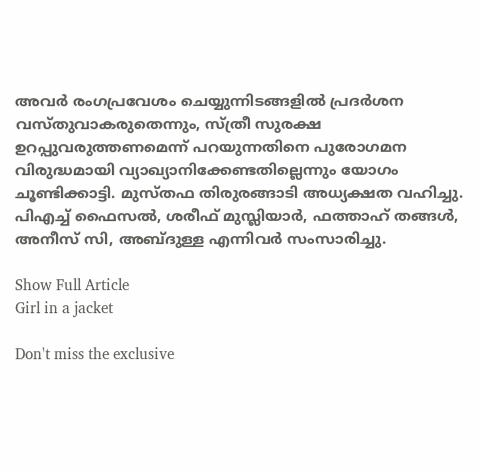അവര്‍ രംഗപ്രവേശം ചെയ്യുന്നിടങ്ങളില്‍ പ്രദര്‍ശന വസ്തുവാകരുതെന്നും, സ്ത്രീ സുരക്ഷ ഉറപ്പുവരുത്തണമെന്ന് പറയുന്നതിനെ പുരോഗമന വിരുദ്ധമായി വ്യാഖ്യാനിക്കേണ്ടതില്ലെന്നും യോഗം ചൂണ്ടിക്കാട്ടി. മുസ്തഫ തിരുരങ്ങാടി അധ്യക്ഷത വഹിച്ചു. പിഎച്ച് ഫൈസല്‍, ശരീഫ് മുസ്ലിയാര്‍, ഫത്താഹ് തങ്ങള്‍, അനീസ് സി, അബ്ദുള്ള എന്നിവർ സംസാരിച്ചു.

Show Full Article
Girl in a jacket

Don't miss the exclusive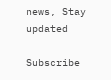news, Stay updated

Subscribe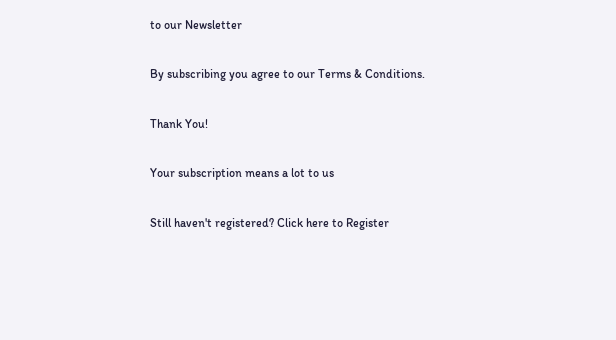to our Newsletter

By subscribing you agree to our Terms & Conditions.

Thank You!

Your subscription means a lot to us

Still haven't registered? Click here to Register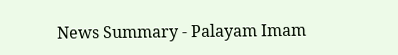News Summary - Palayam Imam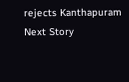rejects Kanthapuram
Next Story